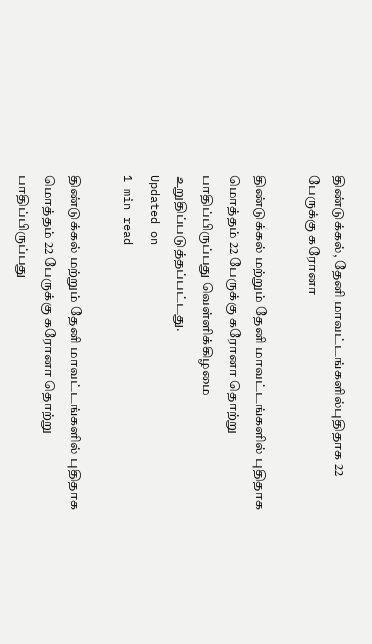திண்டுக்கல், தேனி மாவட்டங்களில்புதிதாக 22 பேருக்கு கரோனா

திண்டுக்கல் மற்றும் தேனி மாவட்டங்களில் புதிதாக மொத்தம் 22 பேருக்கு கரோனா தொற்று பாதிப்பிருப்பது வெள்ளிக்கிழமை உறுதிப்படுத்தப்பட்டது.
Updated on
1 min read

திண்டுக்கல் மற்றும் தேனி மாவட்டங்களில் புதிதாக மொத்தம் 22 பேருக்கு கரோனா தொற்று பாதிப்பிருப்பது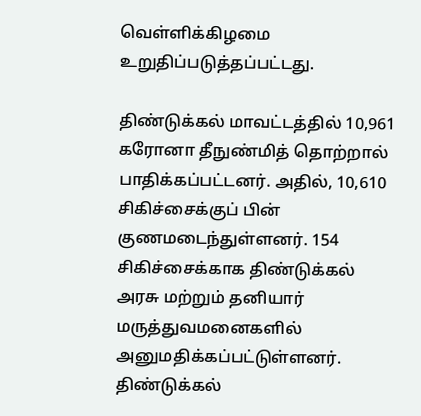வெள்ளிக்கிழமை உறுதிப்படுத்தப்பட்டது.

திண்டுக்கல் மாவட்டத்தில் 10,961 கரோனா தீநுண்மித் தொற்றால் பாதிக்கப்பட்டனர். அதில், 10,610 சிகிச்சைக்குப் பின் குணமடைந்துள்ளனர். 154 சிகிச்சைக்காக திண்டுக்கல் அரசு மற்றும் தனியார் மருத்துவமனைகளில் அனுமதிக்கப்பட்டுள்ளனர். திண்டுக்கல்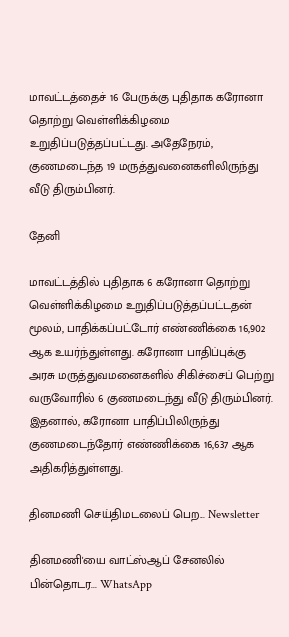மாவட்டத்தைச் 16 பேருக்கு புதிதாக கரோனா தொற்று வெள்ளிக்கிழமை உறுதிப்படுத்தப்பட்டது. அதேநேரம், குணமடைந்த 19 மருத்துவனைகளிலிருந்து வீடு திரும்பினர்.

தேனி

மாவட்டத்தில் புதிதாக 6 கரோனா தொற்று வெள்ளிக்கிழமை உறுதிப்படுத்தப்பட்டதன் மூலம், பாதிக்கப்பட்டோர் எண்ணிக்கை 16,902 ஆக உயர்ந்துள்ளது. கரோனா பாதிப்புக்கு அரசு மருத்துவமனைகளில் சிகிச்சைப் பெற்று வருவோரில் 6 குணமடைந்து வீடு திரும்பினர். இதனால், கரோனா பாதிப்பிலிருந்து குணமடைந்தோர் எண்ணிக்கை 16,637 ஆக அதிகரித்துள்ளது.

தினமணி செய்திமடலைப் பெற... Newsletter

தினமணி'யை வாட்ஸ்ஆப் சேனலில் பின்தொடர... WhatsApp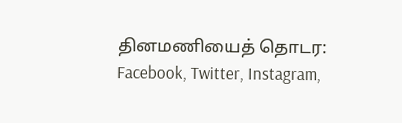தினமணியைத் தொடர: Facebook, Twitter, Instagram,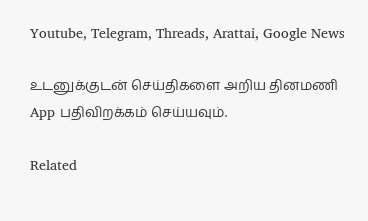Youtube, Telegram, Threads, Arattai, Google News

உடனுக்குடன் செய்திகளை அறிய தினமணி App பதிவிறக்கம் செய்யவும்.

Related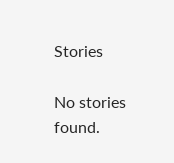Stories

No stories found.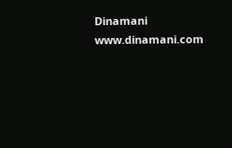Dinamani
www.dinamani.com